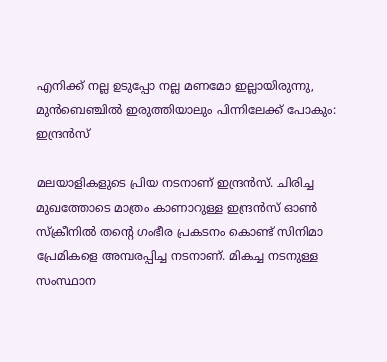എനിക്ക് നല്ല ഉടുപ്പോ നല്ല മണമോ ഇല്ലായിരുന്നു, മുന്‍ബെഞ്ചില്‍ ഇരുത്തിയാലും പിന്നിലേക്ക് പോകും: ഇന്ദ്രന്‍സ്

മലയാളികളുടെ പ്രിയ നടനാണ് ഇന്ദ്രന്‍സ്. ചിരിച്ച മുഖത്തോടെ മാത്രം കാണാറുള്ള ഇന്ദ്രന്‍സ് ഓണ്‍ സ്‌ക്രീനില്‍ തന്റെ ഗംഭീര പ്രകടനം കൊണ്ട് സിനിമാ പ്രേമികളെ അമ്പരപ്പിച്ച നടനാണ്. മികച്ച നടനുള്ള സംസ്ഥാന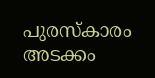പുരസ്‌കാരം അടക്കം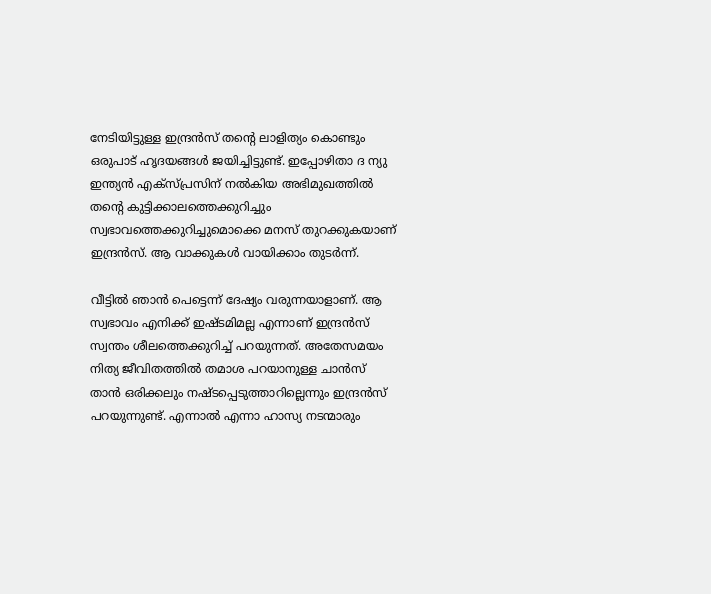നേടിയിട്ടുള്ള ഇന്ദ്രന്‍സ് തന്റെ ലാളിത്യം കൊണ്ടും ഒരുപാട് ഹൃദയങ്ങള്‍ ജയിച്ചിട്ടുണ്ട്. ഇപ്പോഴിതാ ദ ന്യു ഇന്ത്യന്‍ എക്‌സ്പ്രസിന് നല്‍കിയ അഭിമുഖത്തില്‍ തന്റെ കുട്ടിക്കാലത്തെക്കുറിച്ചും സ്വഭാവത്തെക്കുറിച്ചുമൊക്കെ മനസ് തുറക്കുകയാണ് ഇന്ദ്രന്‍സ്. ആ വാക്കുകള്‍ വായിക്കാം തുടര്‍ന്ന്.

വീട്ടില്‍ ഞാന്‍ പെട്ടെന്ന് ദേഷ്യം വരുന്നയാളാണ്. ആ സ്വഭാവം എനിക്ക് ഇഷ്ടമിമല്ല എന്നാണ് ഇന്ദ്രന്‍സ് സ്വന്തം ശീലത്തെക്കുറിച്ച് പറയുന്നത്. അതേസമയം നിത്യ ജീവിതത്തില്‍ തമാശ പറയാനുള്ള ചാന്‍സ് താന്‍ ഒരിക്കലും നഷ്ടപ്പെടുത്താറില്ലെന്നും ഇന്ദ്രന്‍സ് പറയുന്നുണ്ട്. എന്നാല്‍ എന്നാ ഹാസ്യ നടന്മാരും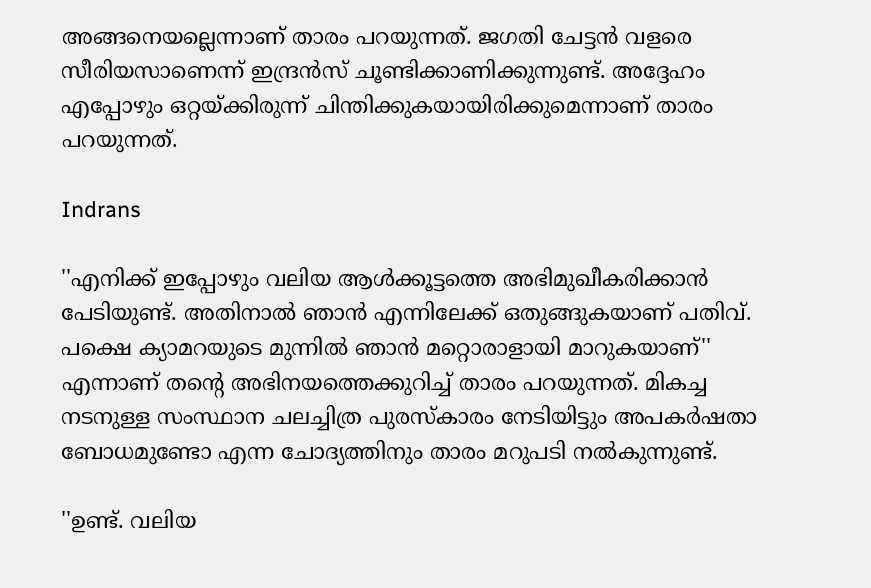അങ്ങനെയല്ലെന്നാണ് താരം പറയുന്നത്. ജഗതി ചേട്ടന്‍ വളരെ സീരിയസാണെന്ന് ഇന്ദ്രന്‍സ് ചൂണ്ടിക്കാണിക്കുന്നുണ്ട്. അദ്ദേഹം എപ്പോഴും ഒറ്റയ്ക്കിരുന്ന് ചിന്തിക്കുകയായിരിക്കുമെന്നാണ് താരം പറയുന്നത്.

Indrans

''എനിക്ക് ഇപ്പോഴും വലിയ ആള്‍ക്കൂട്ടത്തെ അഭിമുഖീകരിക്കാന്‍ പേടിയുണ്ട്. അതിനാല്‍ ഞാന്‍ എന്നിലേക്ക് ഒതുങ്ങുകയാണ് പതിവ്. പക്ഷെ ക്യാമറയുടെ മുന്നില്‍ ഞാന്‍ മറ്റൊരാളായി മാറുകയാണ്'' എന്നാണ് തന്റെ അഭിനയത്തെക്കുറിച്ച് താരം പറയുന്നത്. മികച്ച നടനുള്ള സംസ്ഥാന ചലച്ചിത്ര പുരസ്‌കാരം നേടിയിട്ടും അപകര്‍ഷതാ ബോധമുണ്ടോ എന്ന ചോദ്യത്തിനും താരം മറുപടി നല്‍കുന്നുണ്ട്.

''ഉണ്ട്. വലിയ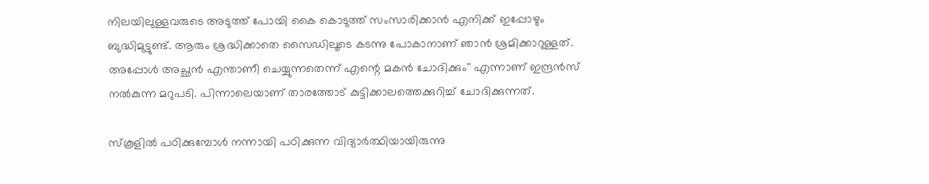നിലയിലുള്ളവരുടെ അടുത്ത് പോയി കൈ കൊടുത്ത് സംസാരിക്കാന്‍ എനിക്ക് ഇപ്പോഴും ബുദ്ധിമുട്ടുണ്ട്. ആരും ശ്രദ്ധിക്കാതെ സൈഡിലൂടെ കടന്നു പോകാനാണ് ഞാന്‍ ശ്രമിക്കാറുള്ളത്. അപ്പോള്‍ അച്ഛന്‍ എന്താണീ ചെയ്യുന്നതെന്ന് എന്റെ മകന്‍ ചോദിക്കും'' എന്നാണ് ഇന്ദ്രന്‍സ് നല്‍കുന്ന മറുപടി. പിന്നാലെയാണ് താരത്തോട് കുട്ടിക്കാലത്തെക്കുറിച്ച് ചോദിക്കുന്നത്.

സ്‌കൂളില്‍ പഠിക്കുമ്പോള്‍ നന്നായി പഠിക്കുന്ന വിദ്യാര്‍ത്ഥിയായിരുന്നു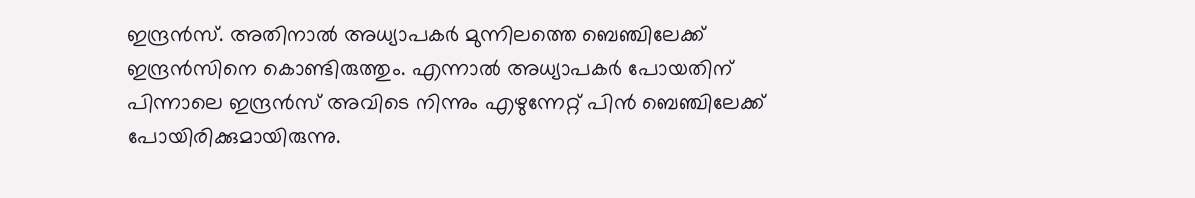ഇന്ദ്രന്‍സ്. അതിനാല്‍ അധ്യാപകര്‍ മുന്നിലത്തെ ബെഞ്ചിലേക്ക് ഇന്ദ്രന്‍സിനെ കൊണ്ടിരുത്തും. എന്നാല്‍ അധ്യാപകര്‍ പോയതിന് പിന്നാലെ ഇന്ദ്രന്‍സ് അവിടെ നിന്നും എഴുന്നേറ്റ് പിന്‍ ബെഞ്ചിലേക്ക് പോയിരിക്കുമായിരുന്നു.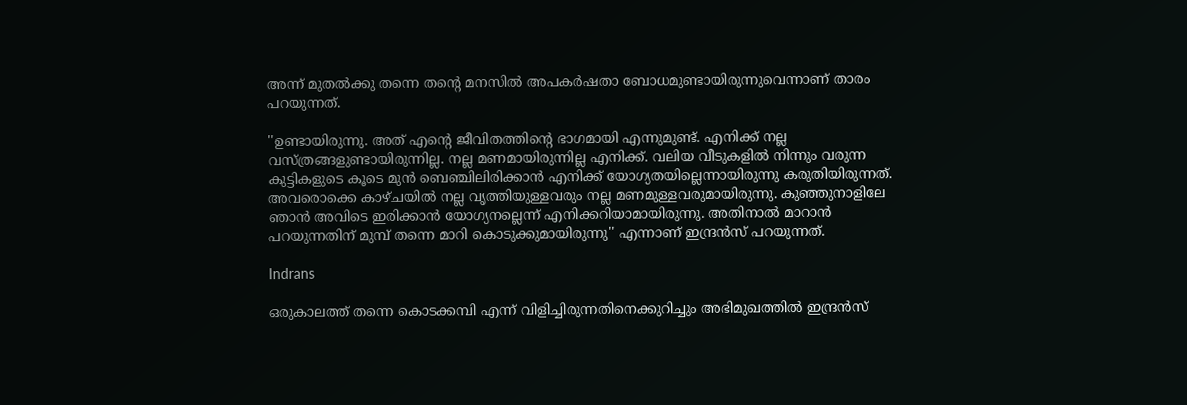അന്ന് മുതല്‍ക്കു തന്നെ തന്റെ മനസില്‍ അപകര്‍ഷതാ ബോധമുണ്ടായിരുന്നുവെന്നാണ് താരം പറയുന്നത്.

''ഉണ്ടായിരുന്നു. അത് എന്റെ ജീവിതത്തിന്റെ ഭാഗമായി എന്നുമുണ്ട്. എനിക്ക് നല്ല വസ്ത്രങ്ങളുണ്ടായിരുന്നില്ല. നല്ല മണമായിരുന്നില്ല എനിക്ക്. വലിയ വീടുകളില്‍ നിന്നും വരുന്ന കുട്ടികളുടെ കൂടെ മുന്‍ ബെഞ്ചിലിരിക്കാന്‍ എനിക്ക് യോഗ്യതയില്ലെന്നായിരുന്നു കരുതിയിരുന്നത്. അവരൊക്കെ കാഴ്ചയില്‍ നല്ല വൃത്തിയുള്ളവരും നല്ല മണമുള്ളവരുമായിരുന്നു. കുഞ്ഞുനാളിലേ ഞാന്‍ അവിടെ ഇരിക്കാന്‍ യോഗ്യനല്ലെന്ന് എനിക്കറിയാമായിരുന്നു. അതിനാല്‍ മാറാന്‍ പറയുന്നതിന് മുമ്പ് തന്നെ മാറി കൊടുക്കുമായിരുന്നു'' എന്നാണ് ഇന്ദ്രന്‍സ് പറയുന്നത്.

Indrans

ഒരുകാലത്ത് തന്നെ കൊടക്കമ്പി എന്ന് വിളിച്ചിരുന്നതിനെക്കുറിച്ചും അഭിമുഖത്തില്‍ ഇന്ദ്രന്‍സ്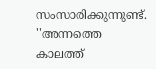സംസാരിക്കുന്നുണ്ട്. ''അന്നത്തെ കാലത്ത്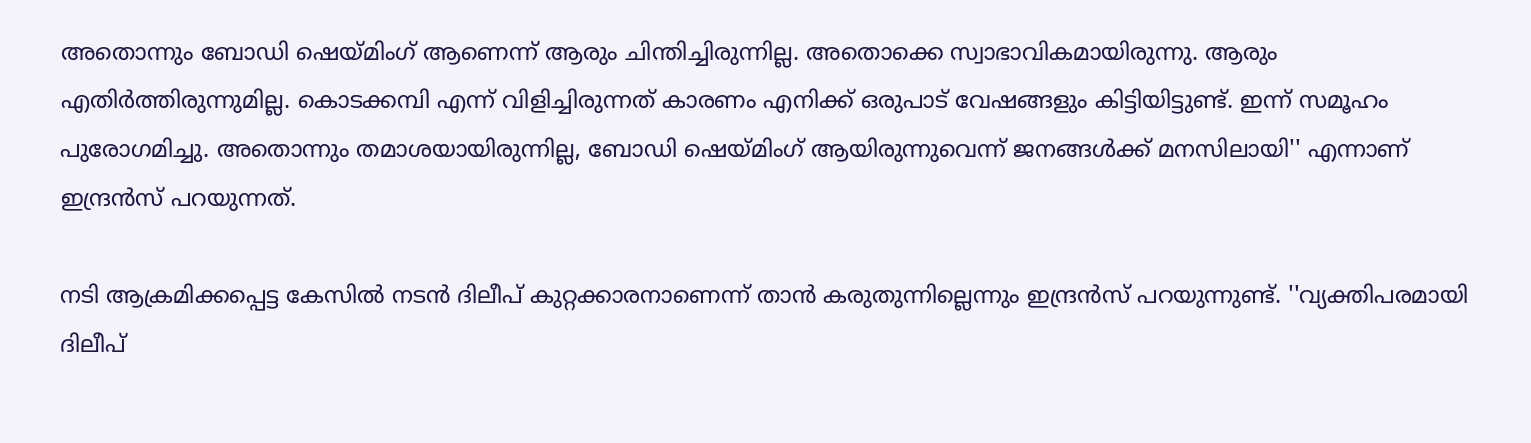അതൊന്നും ബോഡി ഷെയ്മിംഗ് ആണെന്ന് ആരും ചിന്തിച്ചിരുന്നില്ല. അതൊക്കെ സ്വാഭാവികമായിരുന്നു. ആരും എതിര്‍ത്തിരുന്നുമില്ല. കൊടക്കമ്പി എന്ന് വിളിച്ചിരുന്നത് കാരണം എനിക്ക് ഒരുപാട് വേഷങ്ങളും കിട്ടിയിട്ടുണ്ട്. ഇന്ന് സമൂഹം പുരോഗമിച്ചു. അതൊന്നും തമാശയായിരുന്നില്ല, ബോഡി ഷെയ്മിംഗ് ആയിരുന്നുവെന്ന് ജനങ്ങള്‍ക്ക് മനസിലായി'' എന്നാണ് ഇന്ദ്രന്‍സ് പറയുന്നത്.

നടി ആക്രമിക്കപ്പെട്ട കേസില്‍ നടന്‍ ദിലീപ് കുറ്റക്കാരനാണെന്ന് താന്‍ കരുതുന്നില്ലെന്നും ഇന്ദ്രന്‍സ് പറയുന്നുണ്ട്. ''വ്യക്തിപരമായി ദിലീപ്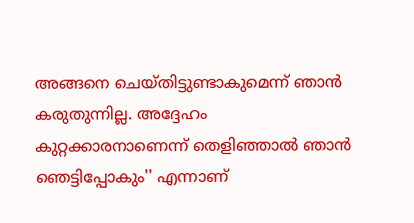അങ്ങനെ ചെയ്തിട്ടുണ്ടാകുമെന്ന് ഞാന്‍ കരുതുന്നില്ല. അദ്ദേഹം കുറ്റക്കാരനാണെന്ന് തെളിഞ്ഞാല്‍ ഞാന്‍ ഞെട്ടിപ്പോകും'' എന്നാണ്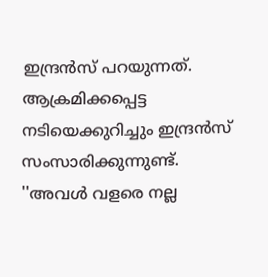ഇന്ദ്രന്‍സ് പറയുന്നത്. ആക്രമിക്കപ്പെട്ട നടിയെക്കുറിച്ചും ഇന്ദ്രന്‍സ് സംസാരിക്കുന്നുണ്ട്. ''അവള്‍ വളരെ നല്ല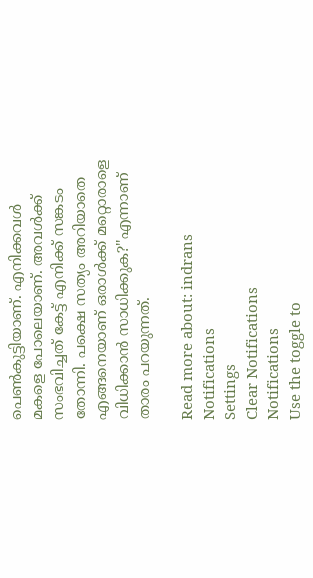പെണ്‍കുട്ടിയാണ്. എനിക്കവള്‍ മകളെ പോലെയാണ്. അവള്‍ക്ക് സംഭവിച്ചത് കേട്ട് എനിക്ക് സങ്കടം തോന്നി. പക്ഷെ സത്യം അറിയാതെ എങ്ങനെയാണ് ഒരാള്‍ക്ക് മറ്റൊരാളെ വിധിക്കാന്‍ സാധിക്കുക?''എന്നാണ് താരം പറയുന്നത്.

Read more about: indrans
Notifications
Settings
Clear Notifications
Notifications
Use the toggle to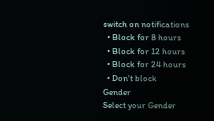switch on notifications
  • Block for 8 hours
  • Block for 12 hours
  • Block for 24 hours
  • Don't block
Gender
Select your Gender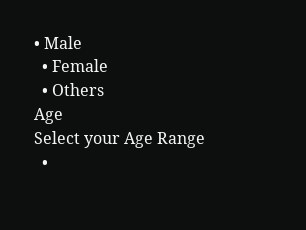• Male
  • Female
  • Others
Age
Select your Age Range
  •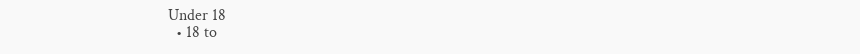Under 18
  • 18 to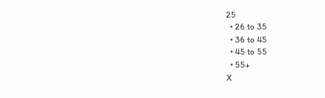25
  • 26 to 35
  • 36 to 45
  • 45 to 55
  • 55+
X